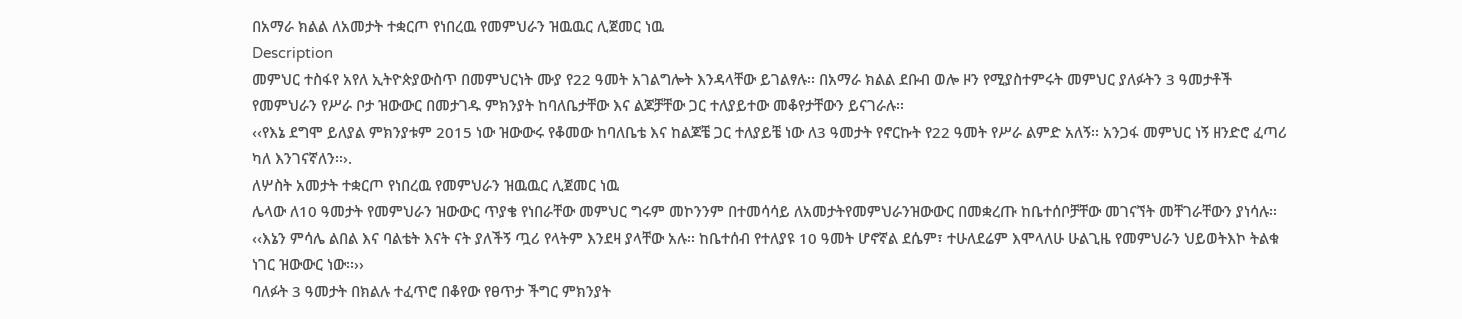በአማራ ክልል ለአመታት ተቋርጦ የነበረዉ የመምህራን ዝዉዉር ሊጀመር ነዉ
Description
መምህር ተስፋየ አየለ ኢትዮጵያውስጥ በመምህርነት ሙያ የ22 ዓመት አገልግሎት እንዳላቸው ይገልፃሉ፡፡ በአማራ ክልል ደቡብ ወሎ ዞን የሚያስተምሩት መምህር ያለፉትን 3 ዓመታቶች የመምህራን የሥራ ቦታ ዝውውር በመታገዱ ምክንያት ከባለቤታቸው እና ልጆቻቸው ጋር ተለያይተው መቆየታቸውን ይናገራሉ፡፡
‹‹የእኔ ደግሞ ይለያል ምክንያቱም 2015 ነው ዝውውሩ የቆመው ከባለቤቴ እና ከልጆቼ ጋር ተለያይቼ ነው ለ3 ዓመታት የኖርኩት የ22 ዓመት የሥራ ልምድ አለኝ፡፡ አንጋፋ መምህር ነኝ ዘንድሮ ፈጣሪ ካለ እንገናኛለን፡፡›.
ለሦስት አመታት ተቋርጦ የነበረዉ የመምህራን ዝዉዉር ሊጀመር ነዉ
ሌላው ለ10 ዓመታት የመምህራን ዝውውር ጥያቄ የነበራቸው መምህር ግሩም መኮንንም በተመሳሳይ ለአመታትየመምህራንዝውውር በመቋረጡ ከቤተሰቦቻቸው መገናኘት መቸገራቸውን ያነሳሉ፡፡
‹‹እኔን ምሳሌ ልበል እና ባልቴት እናት ናት ያለችኝ ጧሪ የላትም እንደዛ ያላቸው አሉ፡፡ ከቤተሰብ የተለያዩ 10 ዓመት ሆኖኛል ደሴም፣ ተሁለደሬም እሞላለሁ ሁልጊዜ የመምህራን ህይወትእኮ ትልቁ ነገር ዝውውር ነው፡፡››
ባለፉት 3 ዓመታት በክልሉ ተፈጥሮ በቆየው የፀጥታ ችግር ምክንያት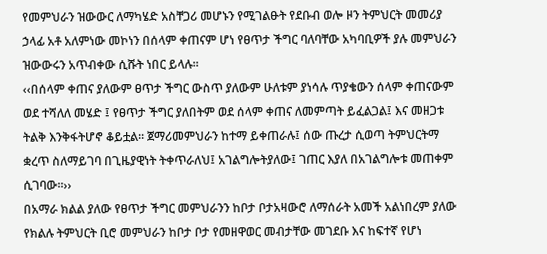የመምህራን ዝውውር ለማካሄድ አስቸጋሪ መሆኑን የሚገልፁት የደቡብ ወሎ ዞን ትምህርት መመሪያ ኃላፊ አቶ አለምነው መኮነን በሰላም ቀጠናም ሆነ የፀጥታ ችግር ባለባቸው አካባቢዎች ያሉ መምህራን ዝውውሩን አጥብቀው ሲሹት ነበር ይላሉ፡፡
‹‹በሰላም ቀጠና ያለውም ፀጥታ ችግር ውስጥ ያለውም ሁለቱም ያነሳሉ ጥያቄውን ሰላም ቀጠናውም ወደ ተሻለለ መሄድ ፤ የፀጥታ ችግር ያለበትም ወደ ሰላም ቀጠና ለመምጣት ይፈልጋል፤ እና መዘጋቱ ትልቅ እንቅፋትሆኖ ቆይቷል፡፡ ጀማሪመምህራን ከተማ ይቀጠራሉ፤ ሰው ጡረታ ሲወጣ ትምህርትማ ቋረጥ ስለማይገባ በጊዜያዊነት ትቀጥራለህ፤ አገልግሎትያለው፤ ገጠር እያለ በአገልግሎቱ መጠቀም ሲገባው፡፡››
በአማራ ክልል ያለው የፀጥታ ችግር መምህራንን ከቦታ ቦታአዛውሮ ለማሰራት አመች አልነበረም ያለው የክልሉ ትምህርት ቢሮ መምህራን ከቦታ ቦታ የመዘዋወር መብታቸው መገደቡ እና ከፍተኛ የሆነ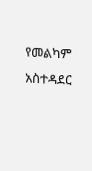የመልካም አስተዳደር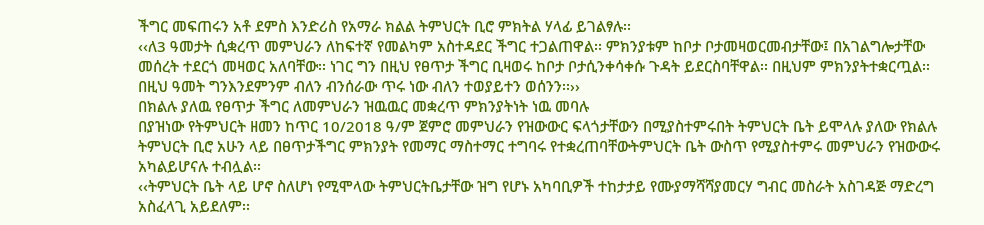ችግር መፍጠሩን አቶ ደምስ እንድሪስ የአማራ ክልል ትምህርት ቢሮ ምክትል ሃላፊ ይገልፃሉ፡፡
‹‹ለ3 ዓመታት ሲቋረጥ መምህራን ለከፍተኛ የመልካም አስተዳደር ችግር ተጋልጠዋል፡፡ ምክንያቱም ከቦታ ቦታመዛወርመብታቸው፤ በአገልግሎታቸው መሰረት ተደርጎ መዛወር አለባቸው፡፡ ነገር ግን በዚህ የፀጥታ ችግር ቢዛወሩ ከቦታ ቦታሲንቀሳቀሱ ጉዳት ይደርስባቸዋል፡፡ በዚህም ምክንያትተቋርጧል፡፡ በዚህ ዓመት ግንእንደምንም ብለን ብንሰራው ጥሩ ነው ብለን ተወያይተን ወሰንን፡፡››
በክልሉ ያለዉ የፀጥታ ችግር ለመምህራን ዝዉዉር መቋረጥ ምክንያትነት ነዉ መባሉ
በያዝነው የትምህርት ዘመን ከጥር 10/2018 ዓ/ም ጀምሮ መምህራን የዝውውር ፍላጎታቸውን በሚያስተምሩበት ትምህርት ቤት ይሞላሉ ያለው የክልሉ ትምህርት ቢሮ አሁን ላይ በፀጥታችግር ምክንያት የመማር ማስተማር ተግባሩ የተቋረጠባቸውትምህርት ቤት ውስጥ የሚያስተምሩ መምህራን የዝውውሩ አካልይሆናሉ ተብሏል፡፡
‹‹ትምህርት ቤት ላይ ሆኖ ስለሆነ የሚሞላው ትምህርትቤታቸው ዝግ የሆኑ አካባቢዎች ተከታታይ የሙያማሻሻያመርሃ ግብር መስራት አስገዳጅ ማድረግ አስፈላጊ አይደለም፡፡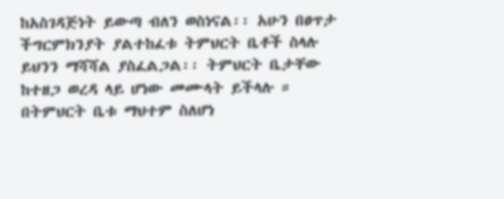ከአስገዳጅነት ይውጣ ብለን ወስነናል፡፡ አሁን በፀጥታ ችግርምክንያት ያልተከፈቱ ትምህርት ቤቶች ስላሉ ይህንን ማሻሻል ያስፈልጋል፡፡ ትምህርት ቤታቸው ከተዘጋ ወረዳ ላይ ሆነው መሙላት ይችላሉ ። በትምህርት ቤቱ ማህተም ስለሆነ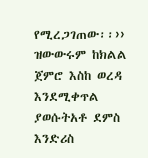የሚረጋገጠው፡፡››
ዝውውሩም ከክልል ጀምሮ እስከ ወረዳ እንደሚቀጥል ያወሱትአቶ ደምስ እንድሪስ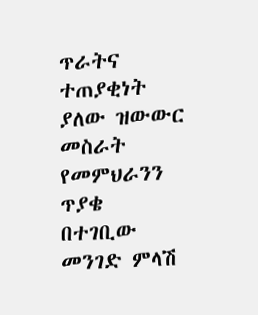ጥራትና ተጠያቂነት ያለው ዝውውር መስራት የመምህራንን ጥያቄ በተገቢው መንገድ ምላሽ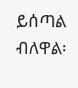ይሰጣል ብለዋል፡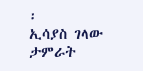፡
ኢሳያስ ገላው
ታምራት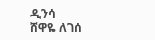ዲንሳ
ሸዋዬ ለገሰ